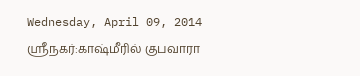Wednesday, April 09, 2014
ஸ்ரீநகர்:காஷ்மீரில் குபவாரா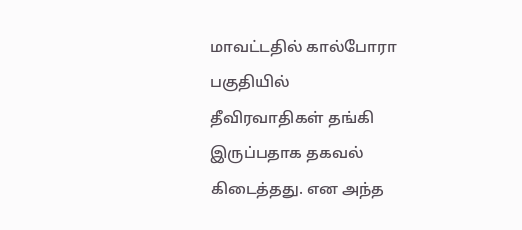மாவட்டதில் கால்போரா பகுதியில்
தீவிரவாதிகள் தங்கி இருப்பதாக தகவல் கிடைத்தது. என அந்த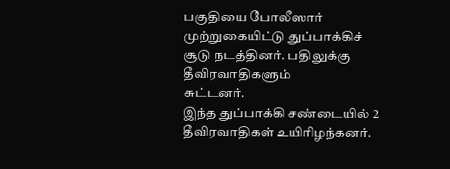பகுதியை போலீஸார்
முற்றுகையிட்டு துப்பாக்கிச் சூடு நடத்தினர். பதிலுக்கு தீவிரவாதிகளும்
சுட்டனர்.
இந்த துப்பாக்கி சண்டையில் 2 தீவிரவாதிகள் உயிரிழந்கனர்.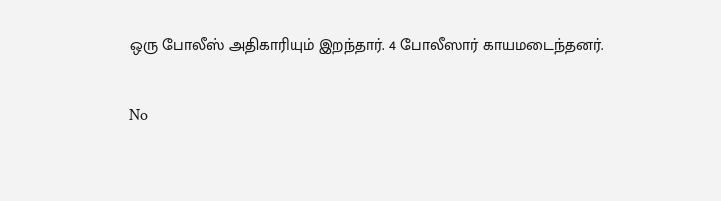ஒரு போலீஸ் அதிகாரியும் இறந்தார். 4 போலீஸார் காயமடைந்தனர்.

No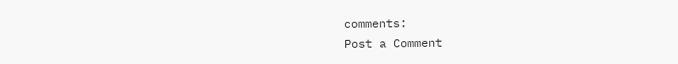comments:
Post a Comment